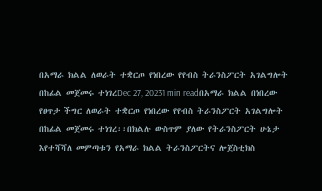በአማራ ክልል ለወራት ተቋርጦ የነበረው የየብስ ትራንስፖርት አገልግሎት በከፊል መጀመሩ ተነገረDec 27, 20231 min readበአማራ ክልል በነበረው የፀጥታ ችግር ለወራት ተቋርጦ የነበረው የየብስ ትራንስፖርት አገልግሎት በከፊል መጀመሩ ተነገረ፡፡በክልሉ ውስጥም ያለው የትራንስፖርት ሁኔታ እየተሻሻለ መምጣቱን የአማራ ክልል ትራንስፖርትና ሎጀስቲክስ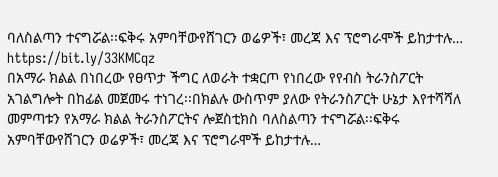ባለስልጣን ተናግሯል፡፡ፍቅሩ አምባቸውየሸገርን ወሬዎች፣ መረጃ እና ፕሮግራሞች ይከታተሉ… https://bit.ly/33KMCqz
በአማራ ክልል በነበረው የፀጥታ ችግር ለወራት ተቋርጦ የነበረው የየብስ ትራንስፖርት አገልግሎት በከፊል መጀመሩ ተነገረ፡፡በክልሉ ውስጥም ያለው የትራንስፖርት ሁኔታ እየተሻሻለ መምጣቱን የአማራ ክልል ትራንስፖርትና ሎጀስቲክስ ባለስልጣን ተናግሯል፡፡ፍቅሩ አምባቸውየሸገርን ወሬዎች፣ መረጃ እና ፕሮግራሞች ይከታተሉ…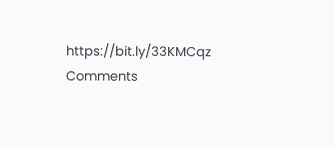https://bit.ly/33KMCqz
Comments